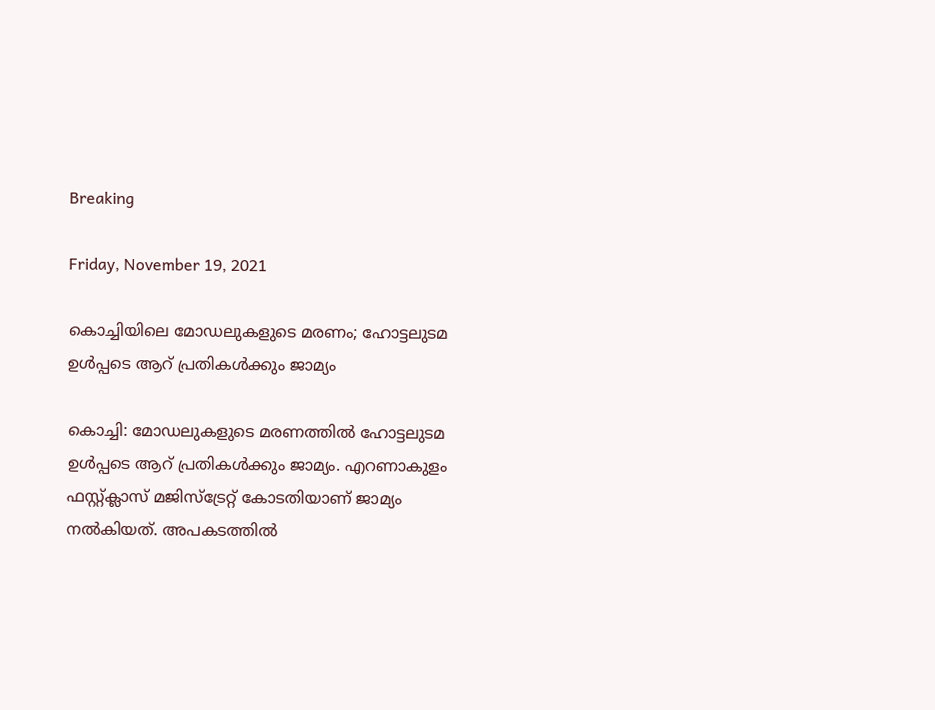Breaking

Friday, November 19, 2021

കൊച്ചിയിലെ മോഡലുകളുടെ മരണം; ഹോട്ടലുടമ ഉള്‍പ്പടെ ആറ് പ്രതികള്‍ക്കും ജാമ്യം

കൊച്ചി: മോഡലുകളുടെ മരണത്തിൽ ഹോട്ടലുടമ ഉൾപ്പടെ ആറ് പ്രതികൾക്കും ജാമ്യം. എറണാകുളം ഫസ്റ്റ്ക്ലാസ് മജിസ്ട്രേറ്റ് കോടതിയാണ് ജാമ്യം നൽകിയത്. അപകടത്തിൽ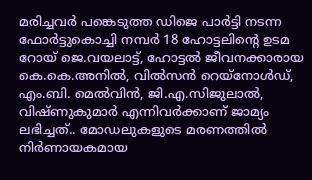മരിച്ചവർ പങ്കെടുത്ത ഡിജെ പാർട്ടി നടന്ന ഫോർട്ടുകൊച്ചി നമ്പർ 18 ഹോട്ടലിന്റെ ഉടമ റോയ് ജെ.വയലാട്ട്, ഹോട്ടൽ ജീവനക്കാരായ കെ.കെ.അനിൽ, വിൽസൻ റെയ്നോൾഡ്, എം.ബി. മെൽവിൻ, ജി.എ.സിജുലാൽ, വിഷ്ണുകുമാർ എന്നിവർക്കാണ് ജാമ്യം ലഭിച്ചത്.. മോഡലുകളുടെ മരണത്തിൽ നിർണായകമായ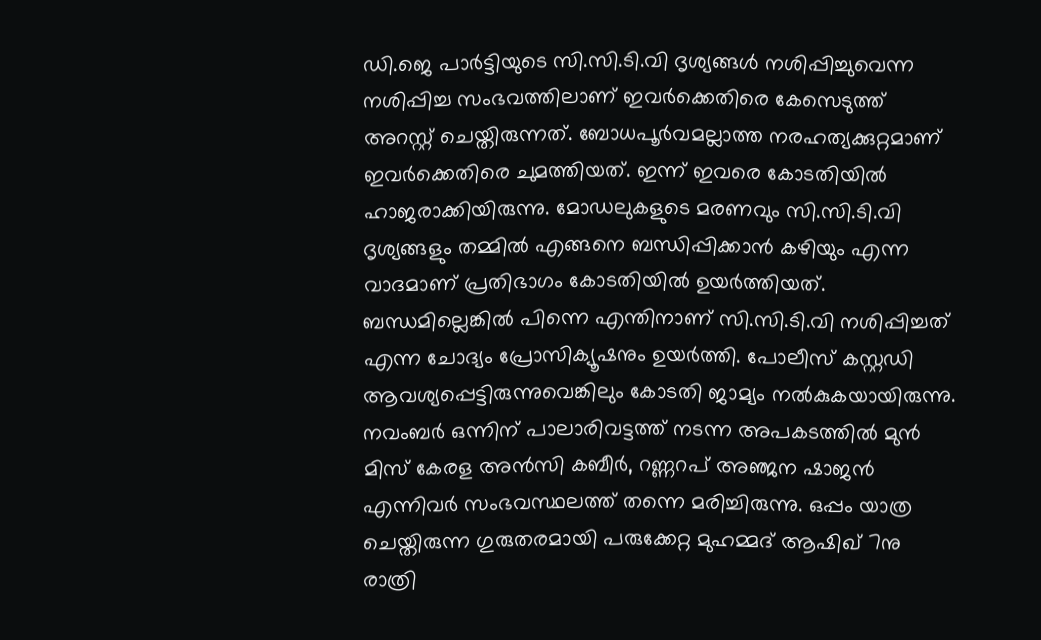ഡി.ജെ പാർട്ടിയുടെ സി.സി.ടി.വി ദൃശ്യങ്ങൾ നശിപ്പിച്ചുവെന്ന നശിപ്പിച്ച സംഭവത്തിലാണ് ഇവർക്കെതിരെ കേസെടുത്ത് അറസ്റ്റ് ചെയ്തിരുന്നത്. ബോധപൂർവമല്ലാത്ത നരഹത്യക്കുറ്റമാണ് ഇവർക്കെതിരെ ചുമത്തിയത്. ഇന്ന് ഇവരെ കോടതിയിൽ ഹാജരാക്കിയിരുന്നു. മോഡലുകളുടെ മരണവും സി.സി.ടി.വി ദൃശ്യങ്ങളും തമ്മിൽ എങ്ങനെ ബന്ധിപ്പിക്കാൻ കഴിയും എന്ന വാദമാണ് പ്രതിഭാഗം കോടതിയിൽ ഉയർത്തിയത്. ബന്ധമില്ലെങ്കിൽ പിന്നെ എന്തിനാണ് സി.സി.ടി.വി നശിപ്പിച്ചത് എന്ന ചോദ്യം പ്രോസിക്യൂഷനും ഉയർത്തി. പോലീസ് കസ്റ്റഡി ആവശ്യപ്പെട്ടിരുന്നുവെങ്കിലും കോടതി ജാമ്യം നൽകുകയായിരുന്നു. നവംബർ ഒന്നിന് പാലാരിവട്ടത്ത് നടന്ന അപകടത്തിൽ മുൻ മിസ് കേരള അൻസി കബീർ, റണ്ണറപ് അഞ്ജന ഷാജൻ എന്നിവർ സംഭവസ്ഥലത്ത് തന്നെ മരിച്ചിരുന്നു. ഒപ്പം യാത്ര ചെയ്തിരുന്ന ഗുരുതരമായി പരുക്കേറ്റ മുഹമ്മദ് ആഷിഖ് 7നു രാത്രി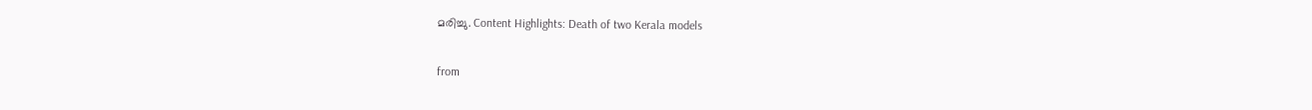മരിച്ചു. Content Highlights: Death of two Kerala models


from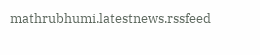mathrubhumi.latestnews.rssfeed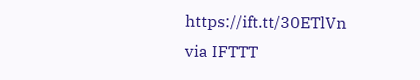https://ift.tt/30ETlVn
via IFTTT